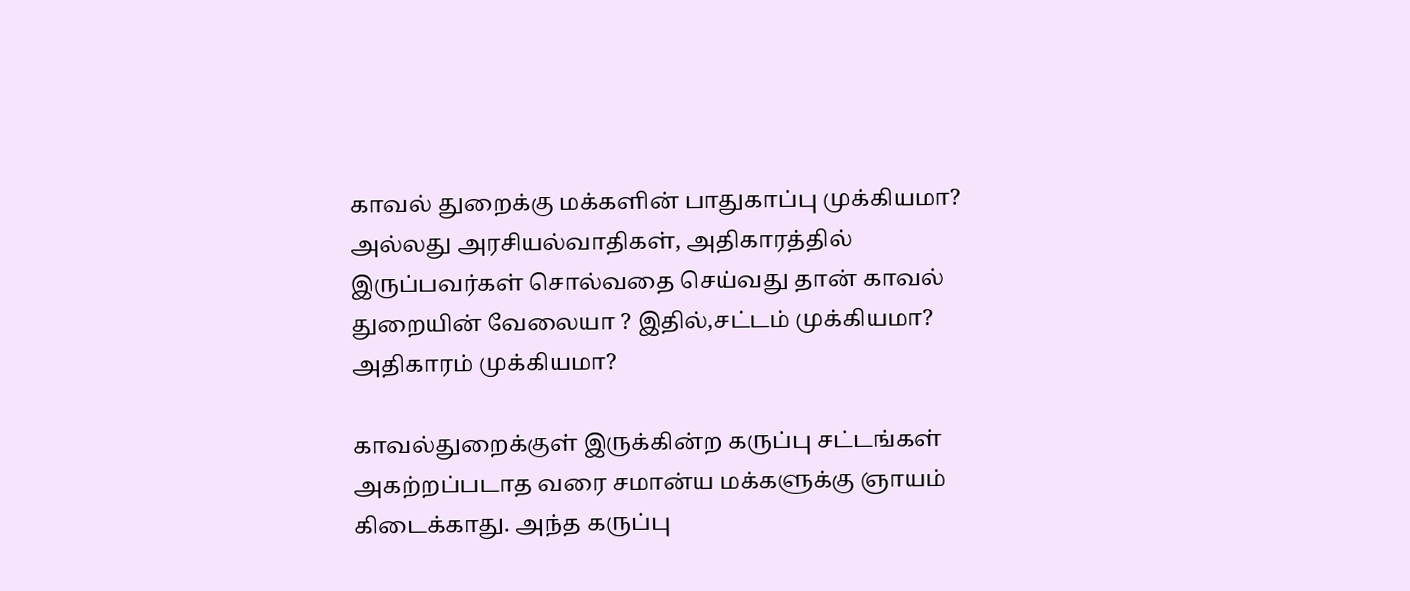காவல் துறைக்கு மக்களின் பாதுகாப்பு முக்கியமா? அல்லது அரசியல்வாதிகள், அதிகாரத்தில் இருப்பவர்கள் சொல்வதை செய்வது தான் காவல் துறையின் வேலையா ? இதில்,சட்டம் முக்கியமா? அதிகாரம் முக்கியமா?

காவல்துறைக்குள் இருக்கின்ற கருப்பு சட்டங்கள் அகற்றப்படாத வரை சமான்ய மக்களுக்கு ஞாயம் கிடைக்காது. அந்த கருப்பு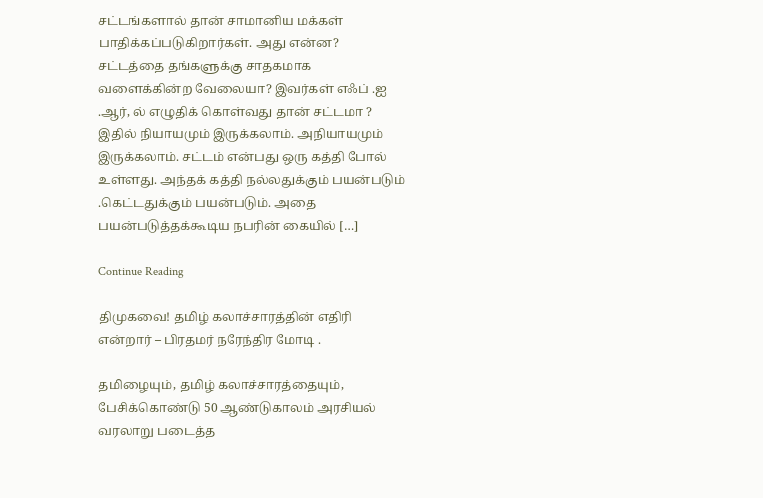சட்டங்களால் தான் சாமானிய மக்கள் பாதிக்கப்படுகிறார்கள். அது என்ன? சட்டத்தை தங்களுக்கு சாதகமாக வளைக்கின்ற வேலையா? இவர்கள் எஃப் .ஐ .ஆர், ல் எழுதிக் கொள்வது தான் சட்டமா ? இதில் நியாயமும் இருக்கலாம். அநியாயமும் இருக்கலாம். சட்டம் என்பது ஒரு கத்தி போல் உள்ளது. அந்தக் கத்தி நல்லதுக்கும் பயன்படும் .கெட்டதுக்கும் பயன்படும். அதை பயன்படுத்தக்கூடிய நபரின் கையில் […]

Continue Reading

திமுகவை! தமிழ் கலாச்சாரத்தின் எதிரி என்றார் – பிரதமர் நரேந்திர மோடி .

தமிழையும், தமிழ் கலாச்சாரத்தையும், பேசிக்கொண்டு 50 ஆண்டுகாலம் அரசியல் வரலாறு படைத்த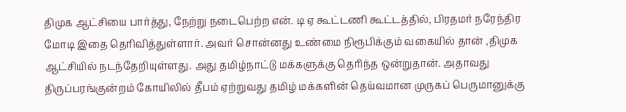திமுக ஆட்சியை பார்த்து, நேற்று நடைபெற்ற என். டி ஏ கூட்டணி கூட்டத்தில், பிரதமர் நரேந்திர மோடி இதை தெரிவித்துள்ளார். அவர் சொன்னது உண்மை நிரூபிக்கும் வகையில் தான் ,திமுக ஆட்சியில் நடந்தேறியுள்ளது. அது தமிழ்நாட்டு மக்களுக்கு தெரிந்த ஒன்றுதான். அதாவது திருப்பரங்குன்றம் கோயிலில் தீபம் ஏற்றுவது தமிழ் மக்களின் தெய்வமான முருகப் பெருமானுக்கு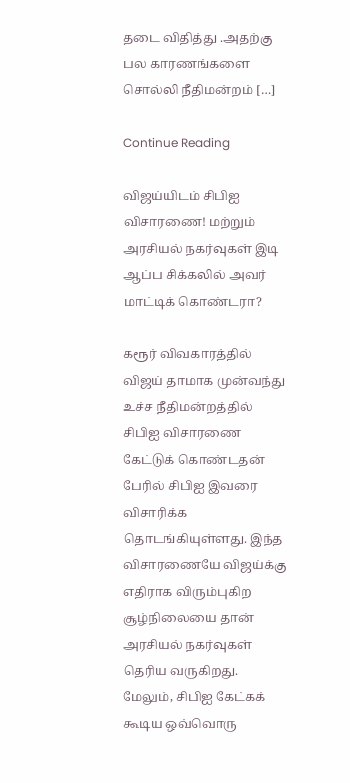தடை விதித்து .அதற்கு பல காரணங்களை சொல்லி நீதிமன்றம் […]

Continue Reading

விஜய்யிடம் சிபிஐ விசாரணை! மற்றும் அரசியல் நகர்வுகள் இடி ஆப்ப சிக்கலில் அவர் மாட்டிக் கொண்டரா?

கரூர் விவகாரத்தில் விஜய் தாமாக முன்வந்து உச்ச நீதிமன்றத்தில் சிபிஐ விசாரணை கேட்டுக் கொண்டதன் பேரில் சிபிஐ இவரை விசாரிக்க தொடங்கியுள்ளது. இந்த விசாரணையே விஜய்க்கு எதிராக விரும்புகிற சூழ்நிலையை தான் அரசியல் நகர்வுகள் தெரிய வருகிறது. மேலும், சிபிஐ கேட்கக் கூடிய ஒவ்வொரு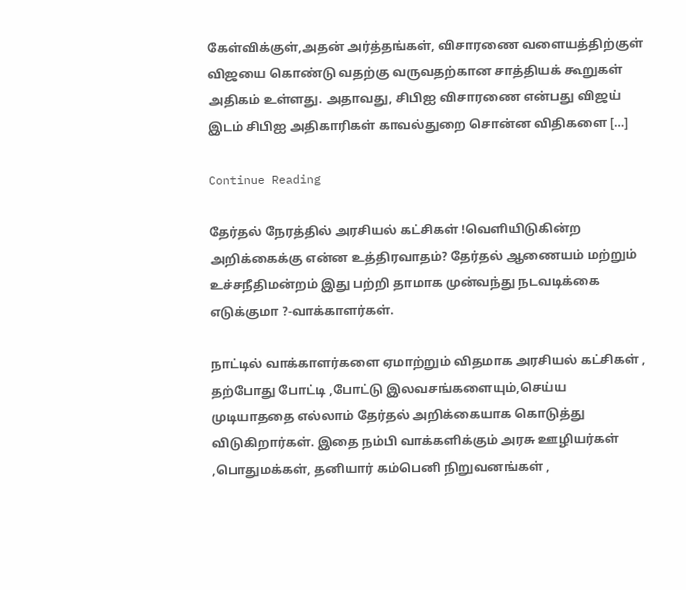கேள்விக்குள்,அதன் அர்த்தங்கள், விசாரணை வளையத்திற்குள் விஜயை கொண்டு வதற்கு வருவதற்கான சாத்தியக் கூறுகள் அதிகம் உள்ளது. அதாவது, சிபிஐ விசாரணை என்பது விஜய் இடம் சிபிஐ அதிகாரிகள் காவல்துறை சொன்ன விதிகளை […]

Continue Reading

தேர்தல் நேரத்தில் அரசியல் கட்சிகள் !வெளியிடுகின்ற அறிக்கைக்கு என்ன உத்திரவாதம்? தேர்தல் ஆணையம் மற்றும் உச்சநீதிமன்றம் இது பற்றி தாமாக முன்வந்து நடவடிக்கை எடுக்குமா ?-வாக்காளர்கள்.

நாட்டில் வாக்காளர்களை ஏமாற்றும் விதமாக அரசியல் கட்சிகள் , தற்போது போட்டி ,போட்டு இலவசங்களையும்,செய்ய முடியாததை எல்லாம் தேர்தல் அறிக்கையாக கொடுத்து விடுகிறார்கள். இதை நம்பி வாக்களிக்கும் அரசு ஊழியர்கள் ,பொதுமக்கள், தனியார் கம்பெனி நிறுவனங்கள் ,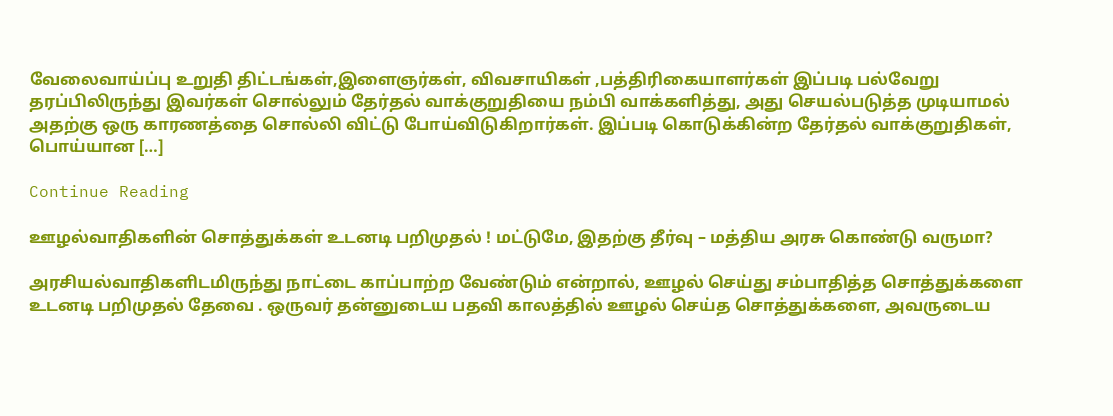வேலைவாய்ப்பு உறுதி திட்டங்கள்,இளைஞர்கள், விவசாயிகள் ,பத்திரிகையாளர்கள் இப்படி பல்வேறு தரப்பிலிருந்து இவர்கள் சொல்லும் தேர்தல் வாக்குறுதியை நம்பி வாக்களித்து, அது செயல்படுத்த முடியாமல் அதற்கு ஒரு காரணத்தை சொல்லி விட்டு போய்விடுகிறார்கள். இப்படி கொடுக்கின்ற தேர்தல் வாக்குறுதிகள், பொய்யான […]

Continue Reading

ஊழல்வாதிகளின் சொத்துக்கள் உடனடி பறிமுதல் ! மட்டுமே, இதற்கு தீர்வு – மத்திய அரசு கொண்டு வருமா?

அரசியல்வாதிகளிடமிருந்து நாட்டை காப்பாற்ற வேண்டும் என்றால், ஊழல் செய்து சம்பாதித்த சொத்துக்களை உடனடி பறிமுதல் தேவை . ஒருவர் தன்னுடைய பதவி காலத்தில் ஊழல் செய்த சொத்துக்களை, அவருடைய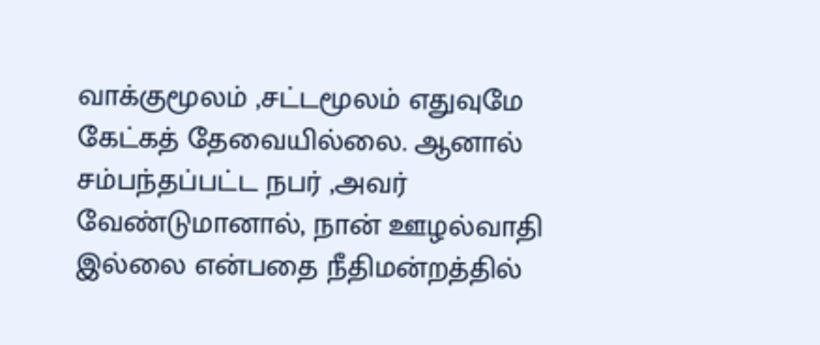வாக்குமூலம் ,சட்டமூலம் எதுவுமே கேட்கத் தேவையில்லை. ஆனால் சம்பந்தப்பட்ட நபர் ,அவர் வேண்டுமானால், நான் ஊழல்வாதி இல்லை என்பதை நீதிமன்றத்தில்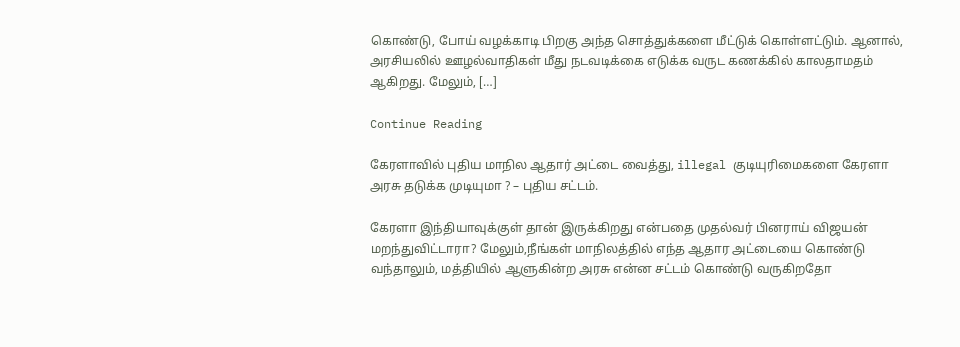கொண்டு, போய் வழக்காடி பிறகு அந்த சொத்துக்களை மீட்டுக் கொள்ளட்டும். ஆனால், அரசியலில் ஊழல்வாதிகள் மீது நடவடிக்கை எடுக்க வருட கணக்கில் காலதாமதம் ஆகிறது. மேலும், […]

Continue Reading

கேரளாவில் புதிய மாநில ஆதார் அட்டை வைத்து, illegal குடியுரிமைகளை கேரளா அரசு தடுக்க முடியுமா ? – புதிய சட்டம்.

கேரளா இந்தியாவுக்குள் தான் இருக்கிறது என்பதை முதல்வர் பினராய் விஜயன் மறந்துவிட்டாரா? மேலும்,நீங்கள் மாநிலத்தில் எந்த ஆதார அட்டையை கொண்டு வந்தாலும், மத்தியில் ஆளுகின்ற அரசு என்ன சட்டம் கொண்டு வருகிறதோ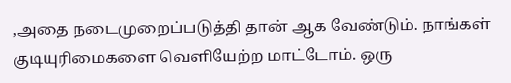,அதை நடைமுறைப்படுத்தி தான் ஆக வேண்டும். நாங்கள் குடியுரிமைகளை வெளியேற்ற மாட்டோம். ஒரு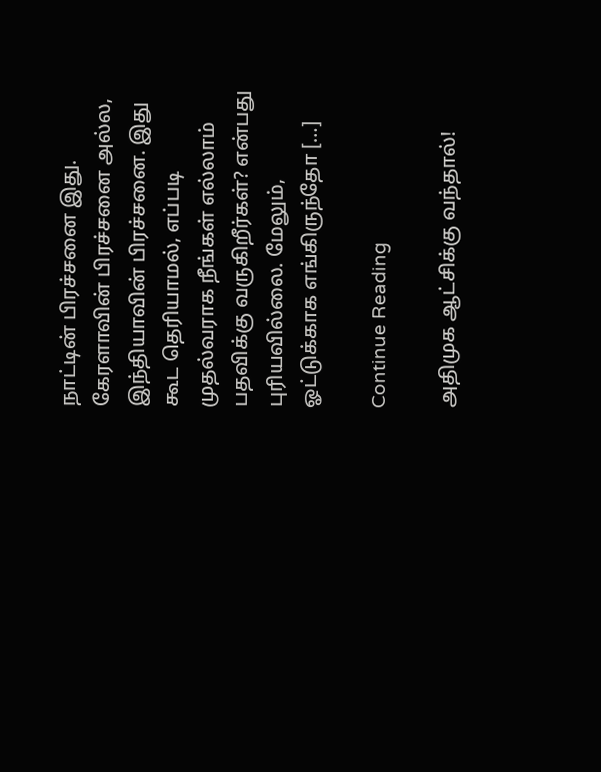நாட்டின் பிரச்சனை இது. கேரளாவின் பிரச்சனை அல்ல, இந்தியாவின் பிரச்சனை. இது கூட தெரியாமல், எப்படி முதல்வராக நீங்கள் எல்லாம் பதவிக்கு வருகிறீர்கள்? என்பது புரியவில்லை. மேலும், ஓட்டுக்காக எங்கிருந்தோ […]

Continue Reading

அதிமுக ஆட்சிக்கு வந்தால்!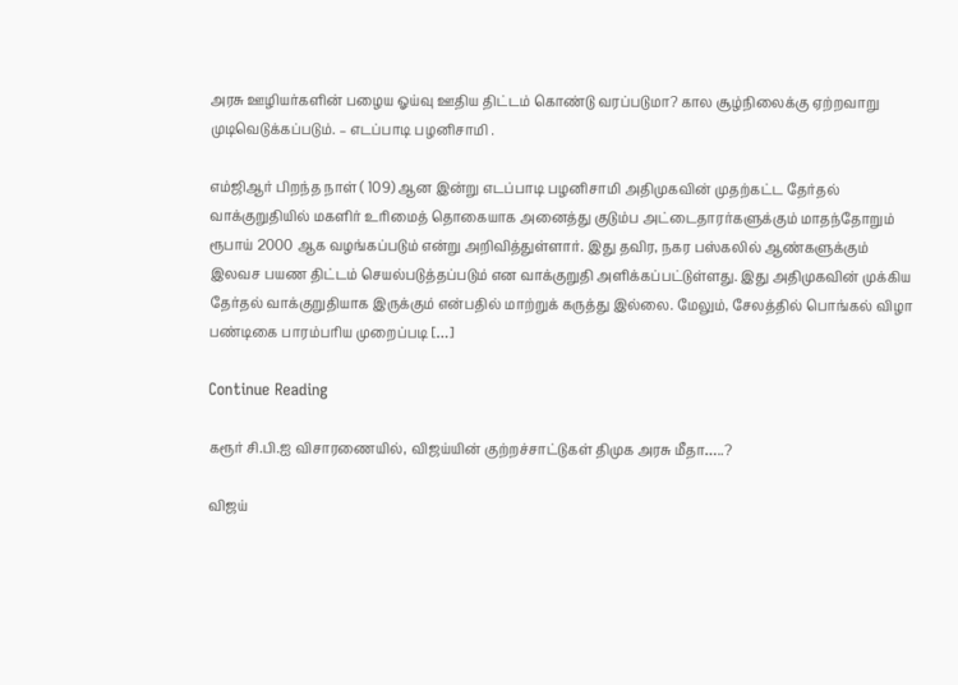அரசு ஊழியர்களின் பழைய ஓய்வு ஊதிய திட்டம் கொண்டு வரப்படுமா? கால சூழ்நிலைக்கு ஏற்றவாறு முடிவெடுக்கப்படும். – எடப்பாடி பழனிசாமி .

எம்ஜிஆர் பிறந்த நாள் ( 109) ஆன இன்று எடப்பாடி பழனிசாமி அதிமுகவின் முதற்கட்ட தேர்தல் வாக்குறுதியில் மகளிர் உரிமைத் தொகையாக அனைத்து குடும்ப அட்டைதாரர்களுக்கும் மாதந்தோறும் ரூபாய் 2000 ஆக வழங்கப்படும் என்று அறிவித்துள்ளார். இது தவிர, நகர பஸ்கலில் ஆண்களுக்கும் இலவச பயண திட்டம் செயல்படுத்தப்படும் என வாக்குறுதி அளிக்கப்பட்டுள்ளது. இது அதிமுகவின் முக்கிய தேர்தல் வாக்குறுதியாக இருக்கும் என்பதில் மாற்றுக் கருத்து இல்லை. மேலும், சேலத்தில் பொங்கல் விழா பண்டிகை பாரம்பரிய முறைப்படி […]

Continue Reading

கரூர் சி.பி.ஐ விசாரணையில், விஜய்யின் குற்றச்சாட்டுகள் திமுக அரசு மீதா…..?

விஜய்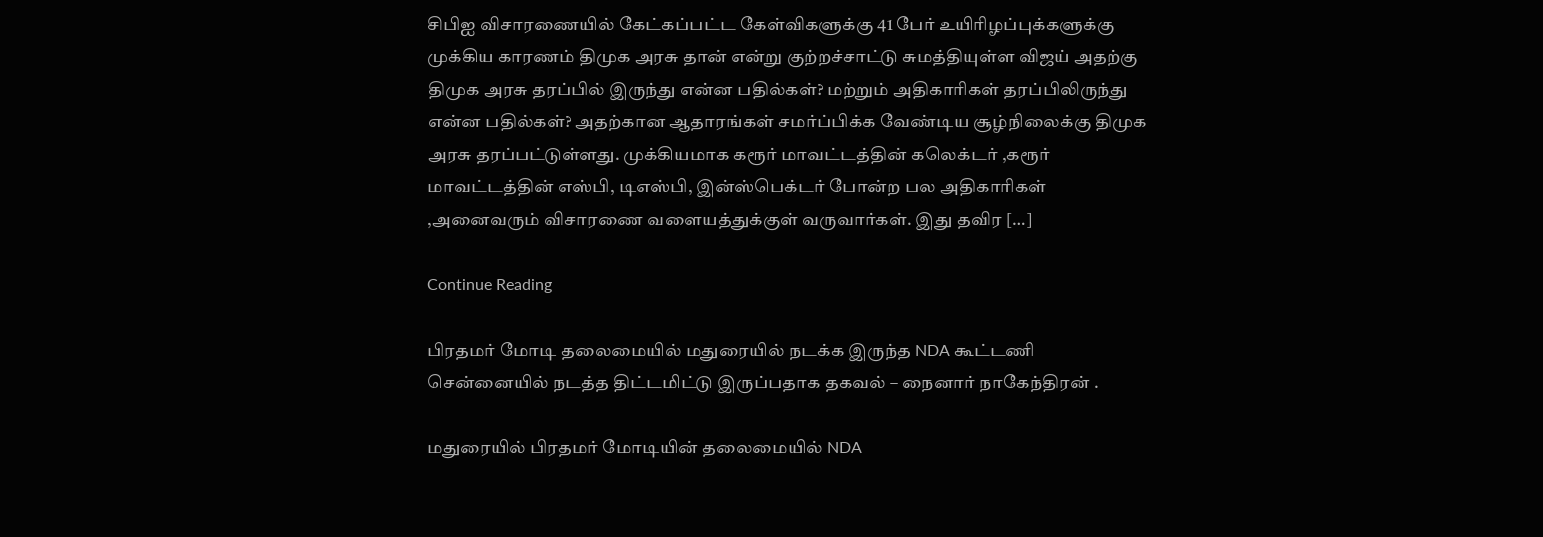சிபிஐ விசாரணையில் கேட்கப்பட்ட கேள்விகளுக்கு 41 பேர் உயிரிழப்புக்களுக்கு முக்கிய காரணம் திமுக அரசு தான் என்று குற்றச்சாட்டு சுமத்தியுள்ள விஜய் அதற்கு திமுக அரசு தரப்பில் இருந்து என்ன பதில்கள்? மற்றும் அதிகாரிகள் தரப்பிலிருந்து என்ன பதில்கள்? அதற்கான ஆதாரங்கள் சமர்ப்பிக்க வேண்டிய சூழ்நிலைக்கு திமுக அரசு தரப்பட்டுள்ளது. முக்கியமாக கரூர் மாவட்டத்தின் கலெக்டர் ,கரூர் மாவட்டத்தின் எஸ்பி, டிஎஸ்பி, இன்ஸ்பெக்டர் போன்ற பல அதிகாரிகள் ,அனைவரும் விசாரணை வளையத்துக்குள் வருவார்கள். இது தவிர […]

Continue Reading

பிரதமர் மோடி தலைமையில் மதுரையில் நடக்க இருந்த NDA கூட்டணி சென்னையில் நடத்த திட்டமிட்டு இருப்பதாக தகவல் – நைனார் நாகேந்திரன் .

மதுரையில் பிரதமர் மோடியின் தலைமையில் NDA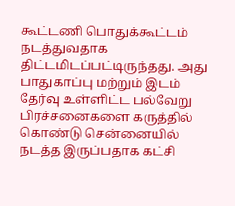கூட்டணி பொதுக்கூட்டம் நடத்துவதாக திட்டமிடப்பட்டிருந்தது. அது பாதுகாப்பு மற்றும் இடம் தேர்வு உள்ளிட்ட பல்வேறு பிரச்சனைகளை கருத்தில் கொண்டு சென்னையில் நடத்த இருப்பதாக கட்சி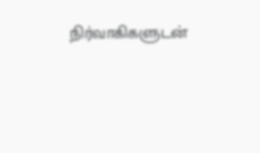நிர்வாகிகளுடன்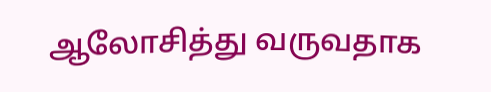ஆலோசித்து வருவதாக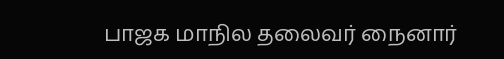பாஜக மாநில தலைவர் நைனார்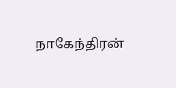நாகேந்திரன்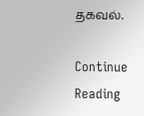தகவல்.

Continue Reading